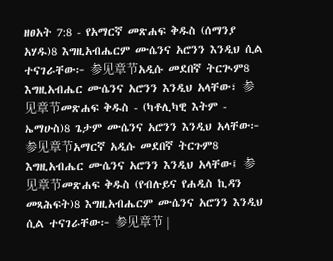ዘፀአት 7:8 - የአማርኛ መጽሐፍ ቅዱስ (ሰማንያ አሃዱ)8 እግዚአብሔርም ሙሴንና አሮንን እንዲህ ሲል ተናገራቸው፦ 参见章节አዲሱ መደበኛ ትርጒም8 እግዚአብሔር ሙሴንና አሮንን እንዲህ አላቸው፣ 参见章节መጽሐፍ ቅዱስ - (ካቶሊካዊ እትም - ኤማሁስ)8 ጌታም ሙሴንና አሮንን እንዲህ አላቸው፦ 参见章节አማርኛ አዲሱ መደበኛ ትርጉም8 እግዚአብሔር ሙሴንና አሮንን እንዲህ አላቸው፤ 参见章节መጽሐፍ ቅዱስ (የብሉይና የሐዲስ ኪዳን መጻሕፍት)8 እግዚአብሔርም ሙሴንና አሮንን እንዲህ ሲል ተናገራቸው፦ 参见章节 |